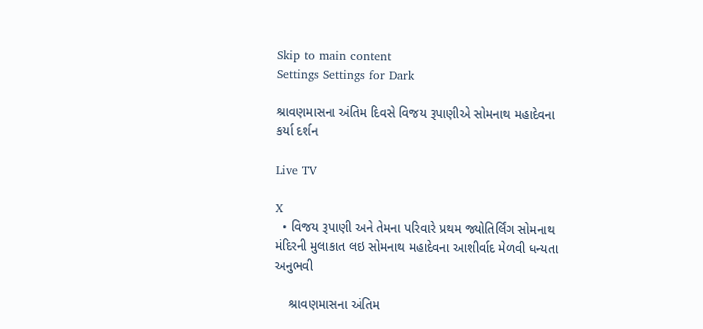Skip to main content
Settings Settings for Dark

શ્રાવણમાસના અંતિમ દિવસે વિજય રૂપાણીએ સોમનાથ મહાદેવના કર્યા દર્શન

Live TV

X
  • વિજય રૂપાણી અને તેમના પરિવારે પ્રથમ જ્યોતિર્લિંગ સોમનાથ મંદિરની મુલાકાત લઇ સોમનાથ મહાદેવના આશીર્વાદ મેળવી ધન્યતા અનુભવી

    શ્રાવણમાસના અંતિમ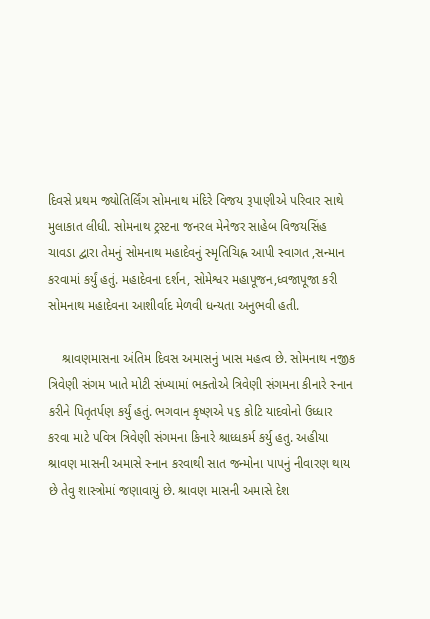દિવસે પ્રથમ જ્યોતિર્લિંગ સોમનાથ મંદિરે વિજય રૂપાણીએ પરિવાર સાથે મુલાકાત લીધી. સોમનાથ ટ્રસ્ટના જનરલ મેનેજર સાહેબ વિજયસિંહ ચાવડા દ્વારા તેમનું સોમનાથ મહાદેવનું સ્મૃતિચિહ્ન આપી સ્વાગત ,સન્માન કરવામાં કર્યું હતું. મહાદેવના દર્શન, સોમેશ્વર મહાપૂજન,ધ્વજાપૂજા કરી સોમનાથ મહાદેવના આશીર્વાદ મેળવી ધન્યતા અનુભવી હતી.

    શ્રાવણમાસના અંતિમ દિવસ અમાસનું ખાસ મહત્વ છે. સોમનાથ નજીક ત્રિવેણી સંગમ ખાતે મોટી સંખ્યામાં ભક્તોએ ત્રિવેણી સંગમના કીનારે સ્નાન કરીને પિતૃતર્પણ કર્યું હતું. ભગવાન કૃષ્ણએ ૫૬ કોટિ યાદવોનો ઉધ્ધાર કરવા માટે પવિત્ર ત્રિવેણી સંગમના કિનારે શ્રાધ્ધકર્મ કર્યુ હતુ. અહીયા શ્રાવણ માસની અમાસે સ્નાન કરવાથી સાત જન્મોના પાપનું નીવારણ થાય છે તેવુ શાસ્ત્રોમાં જણાવાયું છે. શ્રાવણ માસની અમાસે દેશ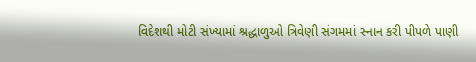વિદેશથી મોટી સંખ્યામાં શ્રદ્ધાળુઓ ત્રિવેણી સંગમમાં સ્નાન કરી પીપળે પાણી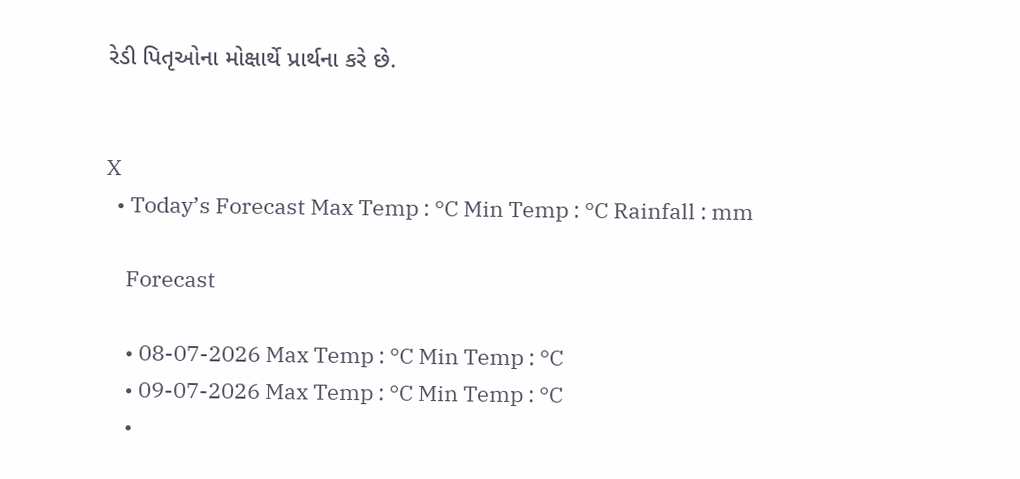રેડી પિતૃઓના મોક્ષાર્થે પ્રાર્થના કરે છે.


X
  • Today’s Forecast Max Temp : °C Min Temp : °C Rainfall : mm

    Forecast

    • 08-07-2026 Max Temp : °C Min Temp : °C
    • 09-07-2026 Max Temp : °C Min Temp : °C
    •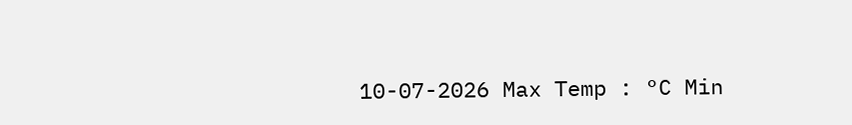10-07-2026 Max Temp : °C Min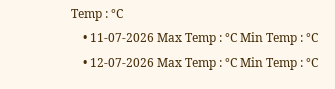Temp : °C
    • 11-07-2026 Max Temp : °C Min Temp : °C
    • 12-07-2026 Max Temp : °C Min Temp : °C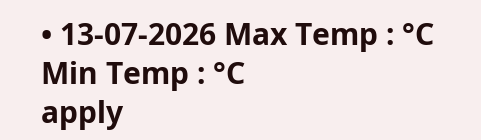• 13-07-2026 Max Temp : °C Min Temp : °C
apply